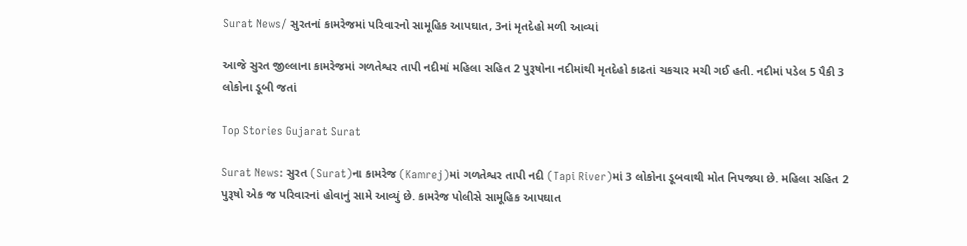Surat News/ સુરતનાં કામરેજમાં પરિવારનો સામૂહિક આપઘાત, 3નાં મૃતદેહો મળી આવ્યાં

આજે સુરત જીલ્લાના કામરેજમાં ગળતેશ્વર તાપી નદીમાં મહિલા સહિત 2 પુરૂષોના નદીમાંથી મૃતદેહો કાઢતાં ચકચાર મચી ગઈ હતી. નદીમાં પડેલ 5 પૈકી 3 લોકોના ડૂબી જતાં

Top Stories Gujarat Surat

Surat News: સુરત (Surat)ના કામરેજ (Kamrej)માં ગળતેશ્વર તાપી નદી (Tapi River)માં 3 લોકોના ડૂબવાથી મોત નિપજ્યા છે. મહિલા સહિત 2 પુરૂષો એક જ પરિવારનાં હોવાનું સામે આવ્યું છે. કામરેજ પોલીસે સામૂહિક આપઘાત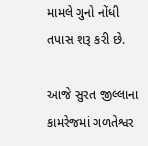મામલે ગુનો નોંધી તપાસ શરૂ કરી છે.

આજે સુરત જીલ્લાના કામરેજમાં ગળતેશ્વર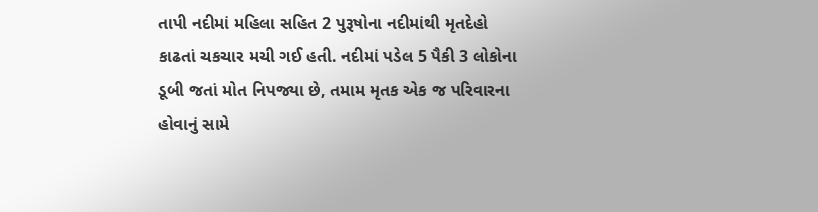તાપી નદીમાં મહિલા સહિત 2 પુરૂષોના નદીમાંથી મૃતદેહો કાઢતાં ચકચાર મચી ગઈ હતી. નદીમાં પડેલ 5 પૈકી 3 લોકોના ડૂબી જતાં મોત નિપજ્યા છે, તમામ મૃતક એક જ પરિવારના હોવાનું સામે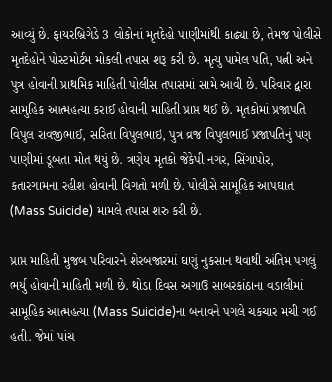આવ્યું છે. ફાયરબ્રિગેડે 3 લોકોનાં મૃતદેહો પાણીમાંથી કાઢ્યા છે, તેમજ પોલીસે મૃતદેહોને પોસ્ટમોર્ટમ મોકલી તપાસ શરૂ કરી છે. મૃત્યુ પામેલ પતિ, પત્ની અને પુત્ર હોવાની પ્રાથમિક માહિતી પોલીસ તપાસમાં સામે આવી છે. પરિવાર દ્વારા સામુહિક આત્મહત્યા કરાઈ હોવાની માહિતી પ્રાપ્ત થઈ છે. મૃતકોમાં પ્રજાપતિ વિપુલ રાવજીભાઈ, સરિતા વિપુલભાઇ, પુત્ર વ્રજ વિપુલભાઈ પ્રજાપતિનું પણ પાણીમાં ડૂબતા મોત થયું છે. ત્રણેય મૃતકો જેકેપી નગર, સિંગાપોર, કતારગામના રહીશ હોવાની વિગતો મળી છે. પોલીસે સામૂહિક આપઘાત (Mass Suicide) મામલે તપાસ શરુ કરી છે.

પ્રાપ્ત માહિતી મુજબ પરિવારને શેરબજારમાં ઘણું નુકસાન થવાથી અંતિમ પગલું ભર્યુ હોવાની માહિતી મળી છે. થોડા દિવસ અગાઉ સાબરકાંઠાના વડાલીમાં સામૂહિક આત્મહત્યા (Mass Suicide)ના બનાવને પગલે ચકચાર મચી ગઈ હતી. જેમાં પાંચ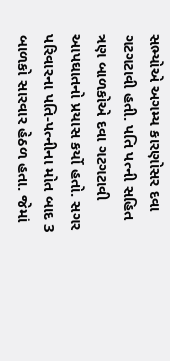સભ્યોએ અગમ્ય કારણોસર દવા ગટગટાવી હતી. પતિ પત્ની સહિત ત્રણ બાળકોએ દવા ગટગટાવી આપઘાતનો પ્રયાસ કર્યો હતો. સગર પરિવારના પતિ-પત્નીના મોત બાદ 3 બાળકો સારવાર હેઠળ હતા. જેમાં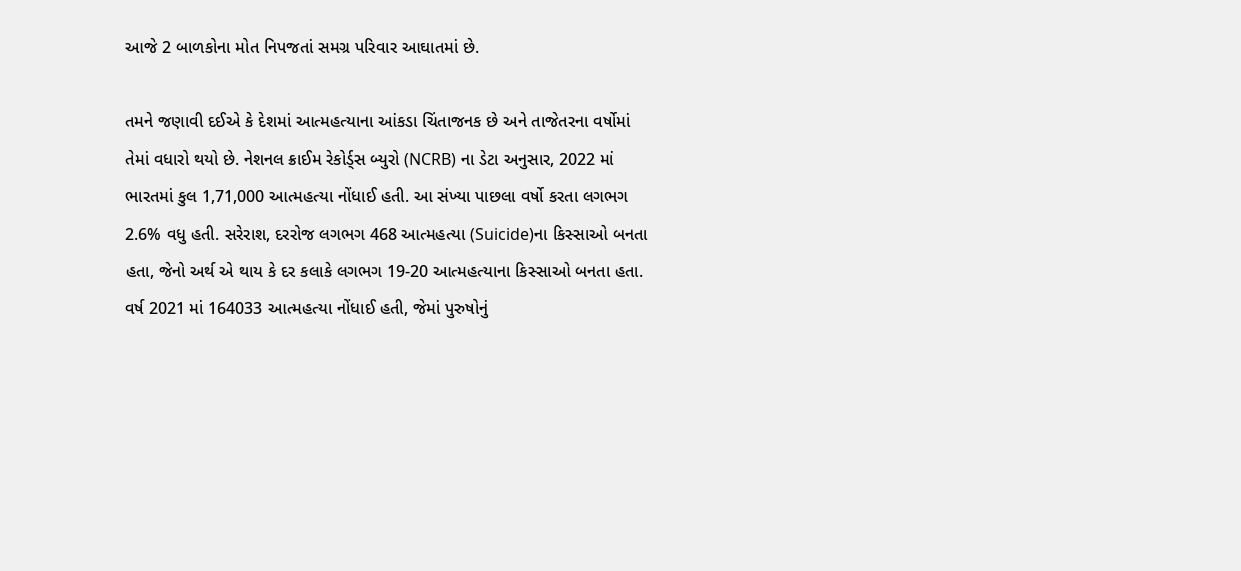આજે 2 બાળકોના મોત નિપજતાં સમગ્ર પરિવાર આઘાતમાં છે.

તમને જણાવી દઈએ કે દેશમાં આત્મહત્યાના આંકડા ચિંતાજનક છે અને તાજેતરના વર્ષોમાં તેમાં વધારો થયો છે. નેશનલ ક્રાઈમ રેકોર્ડ્સ બ્યુરો (NCRB) ના ડેટા અનુસાર, 2022 માં ભારતમાં કુલ 1,71,000 આત્મહત્યા નોંધાઈ હતી. આ સંખ્યા પાછલા વર્ષો કરતા લગભગ 2.6% વધુ હતી. સરેરાશ, દરરોજ લગભગ 468 આત્મહત્યા (Suicide)ના કિસ્સાઓ બનતા હતા, જેનો અર્થ એ થાય કે દર કલાકે લગભગ 19-20 આત્મહત્યાના કિસ્સાઓ બનતા હતા. વર્ષ 2021 માં 164033 આત્મહત્યા નોંધાઈ હતી, જેમાં પુરુષોનું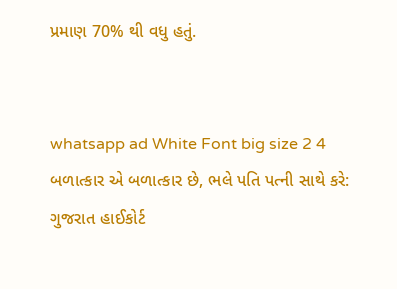પ્રમાણ 70% થી વધુ હતું.


whatsapp ad White Font big size 2 4 બળાત્કાર એ બળાત્કાર છે, ભલે પતિ પત્ની સાથે કરે: ગુજરાત હાઈકોર્ટ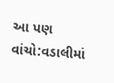આ પણ વાંચો:વડાલીમાં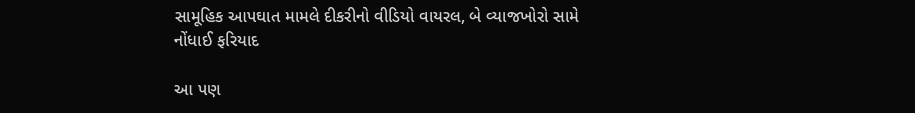સામૂહિક આપઘાત મામલે દીકરીનો વીડિયો વાયરલ, બે વ્યાજખોરો સામે નોંધાઈ ફરિયાદ

આ પણ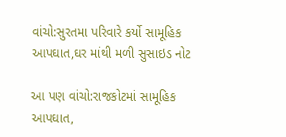વાંચો:સુરતમા પરિવારે કર્યો સામૂહિક આપઘાત,ઘર માંથી મળી સુસાઇડ નોટ

આ પણ વાંચો:રાજકોટમાં સામૂહિક આપઘાત,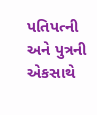પતિપત્ની અને પુત્રની એકસાથે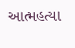આત્મહત્યા